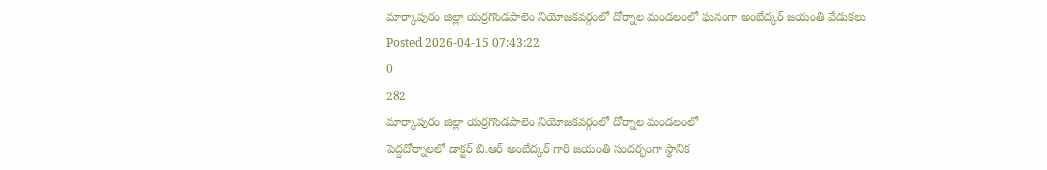మార్కాపురం జిల్లా యర్రగొండపాలెం నియోజకవర్గంలో దోర్నాల మండలంలో ఘనంగా అంబేద్కర్ జయంతి వేడుకలు
Posted 2026-04-15 07:43:22
0
282
మార్కాపురం జిల్లా యర్రగొండపాలెం నియోజకవర్గంలో దోర్నాల మండలంలో
పెద్దదోర్నాలలో డాక్టర్ బి.ఆర్ అంబేద్కర్ గారి జయంతి సందర్భంగా స్థానిక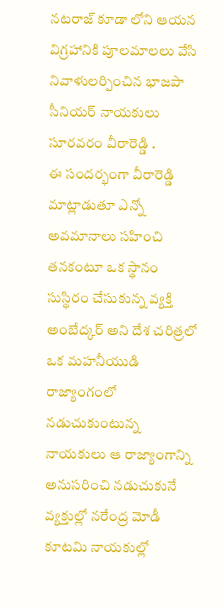నటరాజ్ కూడా లోని ఆయన విగ్రహానికి పూలమాలలు వేసి నివాళులర్పించిన భాజపా సీనియర్ నాయకులు సూరవరం వీరారెడ్డి .
ఈ సందర్భంగా వీరారెడ్డి మాట్లాడుతూ ఎన్నో అవమానాలు సహించి తనకంటూ ఒక స్థానం సుస్థిరం చేసుకున్న వ్యక్తి అంబేద్కర్ అని దేశ చరిత్రలో ఒక మహనీయుడి రాజ్యాంగంలో నడుచుకుంటున్న నాయకులు ఆ రాజ్యాంగాన్ని అనుసరించి నడుచుకునే వ్యక్తుల్లో నరేంద్ర మోడీ కూటమి నాయకుల్లో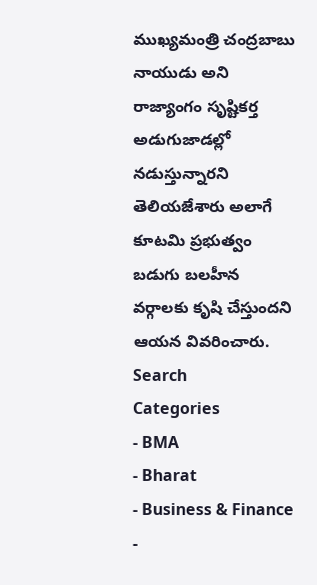ముఖ్యమంత్రి చంద్రబాబు నాయుడు అని రాజ్యాంగం సృష్టికర్త అడుగుజాడల్లో నడుస్తున్నారని తెలియజేశారు అలాగే కూటమి ప్రభుత్వం బడుగు బలహీన వర్గాలకు కృషి చేస్తుందని ఆయన వివరించారు.
Search
Categories
- BMA
- Bharat
- Business & Finance
-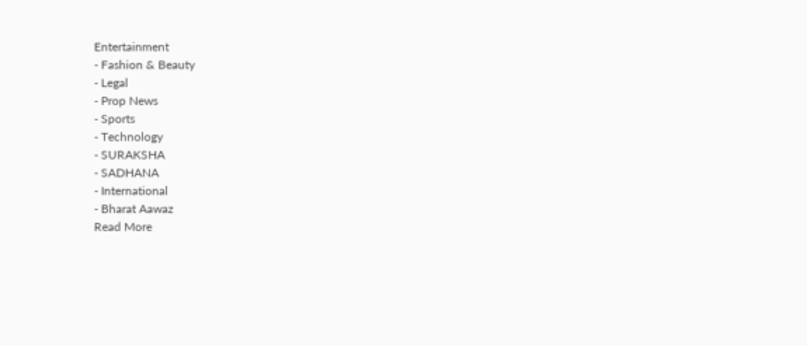Entertainment
- Fashion & Beauty
- Legal
- Prop News
- Sports
- Technology
- SURAKSHA
- SADHANA
- International
- Bharat Aawaz
Read More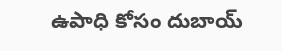ఉపాధి కోసం దుబాయ్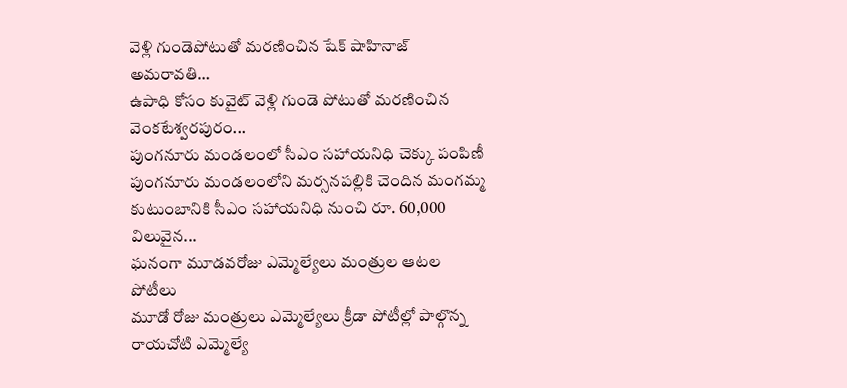వెళ్లి గుండెపోటుతో మరణించిన షేక్ షాహినాజ్
అమరావతి…
ఉపాధి కోసం కువైట్ వెళ్లి గుండె పోటుతో మరణించిన వెంకటేశ్వరపురం...
పుంగనూరు మండలంలో సీఎం సహాయనిధి చెక్కు పంపిణీ
పుంగనూరు మండలంలోని మర్సనపల్లికి చెందిన మంగమ్మ కుటుంబానికి సీఎం సహాయనిధి నుంచి రూ. 60,000 విలువైన...
ఘనంగా మూడవరోజు ఎమ్మెల్యేలు మంత్రుల ఆటల పోటీలు
మూడో రోజు మంత్రులు ఎమ్మెల్యేలు క్రీడా పోటీల్లో పాల్గొన్న రాయచోటి ఎమ్మెల్యే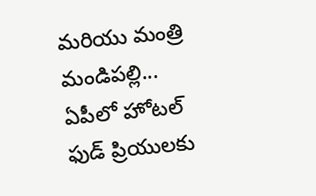మరియు మంత్రి మండిపల్లి...
ఏపీలో హోటల్ ఫుడ్ ప్రియులకు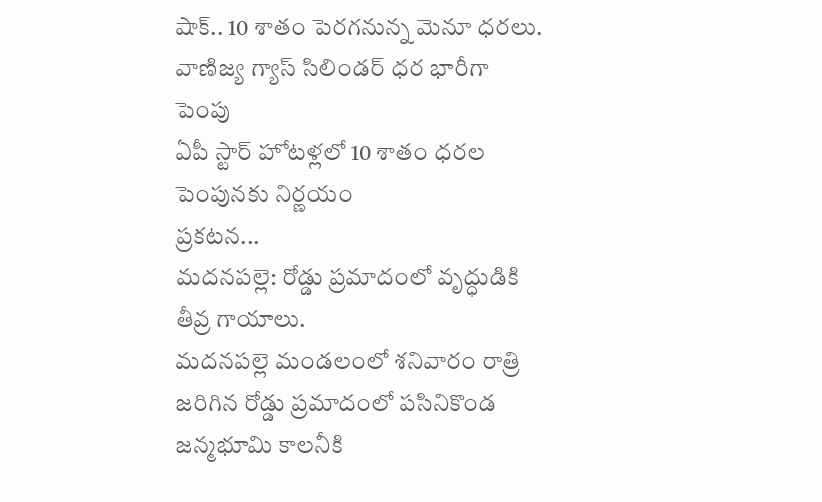షాక్.. 10 శాతం పెరగనున్న మెనూ ధరలు.
వాణిజ్య గ్యాస్ సిలిండర్ ధర భారీగా పెంపు
ఏపీ స్టార్ హోటళ్లలో 10 శాతం ధరల పెంపునకు నిర్ణయం
ప్రకటన...
మదనపల్లె: రోడ్డు ప్రమాదంలో వృద్ధుడికి తీవ్ర గాయాలు.
మదనపల్లె మండలంలో శనివారం రాత్రి జరిగిన రోడ్డు ప్రమాదంలో పసినికొండ జన్మభూమి కాలనీకి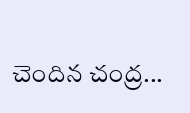చెందిన చంద్ర...